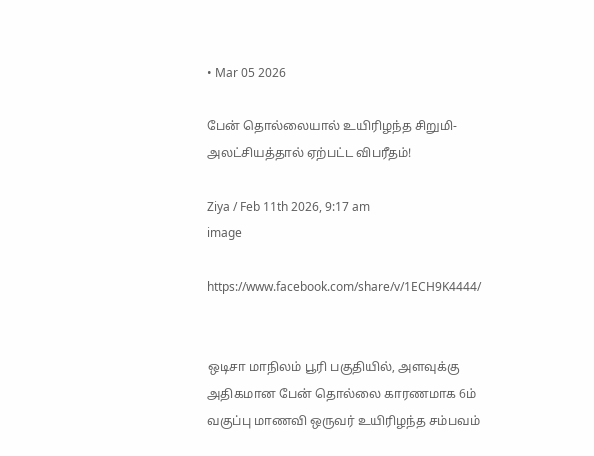• Mar 05 2026

பேன் தொல்லையால் உயிரிழந்த சிறுமி-அலட்சியத்தால் ஏற்பட்ட விபரீதம்!

Ziya / Feb 11th 2026, 9:17 am
image

https://www.facebook.com/share/v/1ECH9K4444/


ஒடிசா மாநிலம் பூரி பகுதியில், அளவுக்கு அதிகமான பேன் தொல்லை காரணமாக 6ம் வகுப்பு மாணவி ஒருவர் உயிரிழந்த சம்பவம்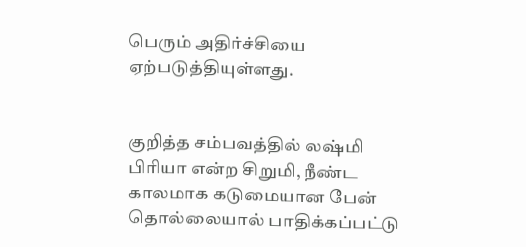பெரும் அதிர்ச்சியை ஏற்படுத்தியுள்ளது.


குறித்த சம்பவத்தில் லஷ்மி பிரியா என்ற சிறுமி, நீண்ட காலமாக கடுமையான பேன் தொல்லையால் பாதிக்கப்பட்டு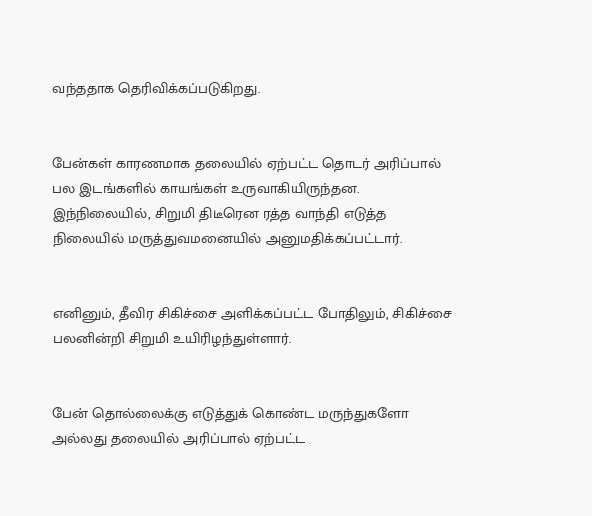வந்ததாக தெரிவிக்கப்படுகிறது.


பேன்கள் காரணமாக தலையில் ஏற்பட்ட தொடர் அரிப்பால் பல இடங்களில் காயங்கள் உருவாகியிருந்தன. இந்நிலையில், சிறுமி திடீரென ரத்த வாந்தி எடுத்த நிலையில் மருத்துவமனையில் அனுமதிக்கப்பட்டார்.


எனினும், தீவிர சிகிச்சை அளிக்கப்பட்ட போதிலும், சிகிச்சை பலனின்றி சிறுமி உயிரிழந்துள்ளார்.


பேன் தொல்லைக்கு எடுத்துக் கொண்ட மருந்துகளோ அல்லது தலையில் அரிப்பால் ஏற்பட்ட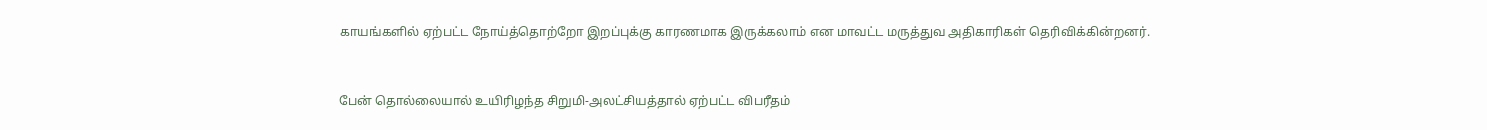காயங்களில் ஏற்பட்ட நோய்த்தொற்றோ இறப்புக்கு காரணமாக இருக்கலாம் என மாவட்ட மருத்துவ அதிகாரிகள் தெரிவிக்கின்றனர்.


பேன் தொல்லையால் உயிரிழந்த சிறுமி-அலட்சியத்தால் ஏற்பட்ட விபரீதம்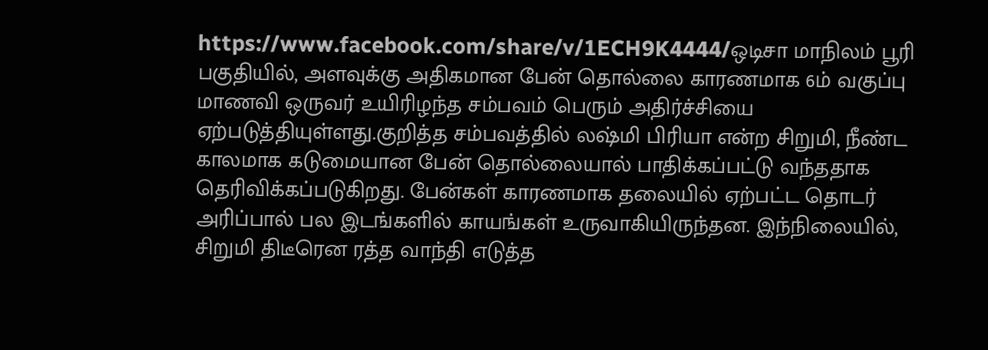https://www.facebook.com/share/v/1ECH9K4444/ஒடிசா மாநிலம் பூரி பகுதியில், அளவுக்கு அதிகமான பேன் தொல்லை காரணமாக 6ம் வகுப்பு மாணவி ஒருவர் உயிரிழந்த சம்பவம் பெரும் அதிர்ச்சியை ஏற்படுத்தியுள்ளது.குறித்த சம்பவத்தில் லஷ்மி பிரியா என்ற சிறுமி, நீண்ட காலமாக கடுமையான பேன் தொல்லையால் பாதிக்கப்பட்டு வந்ததாக தெரிவிக்கப்படுகிறது. பேன்கள் காரணமாக தலையில் ஏற்பட்ட தொடர் அரிப்பால் பல இடங்களில் காயங்கள் உருவாகியிருந்தன. இந்நிலையில், சிறுமி திடீரென ரத்த வாந்தி எடுத்த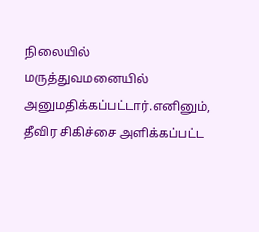நிலையில் மருத்துவமனையில் அனுமதிக்கப்பட்டார்.எனினும், தீவிர சிகிச்சை அளிக்கப்பட்ட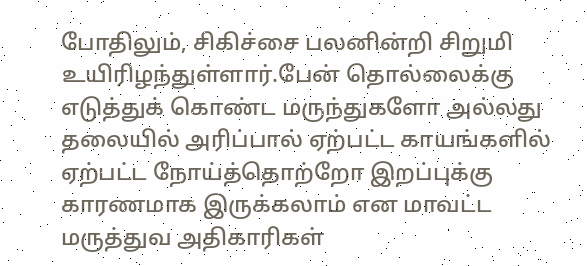போதிலும், சிகிச்சை பலனின்றி சிறுமி உயிரிழந்துள்ளார்.பேன் தொல்லைக்கு எடுத்துக் கொண்ட மருந்துகளோ அல்லது தலையில் அரிப்பால் ஏற்பட்ட காயங்களில் ஏற்பட்ட நோய்த்தொற்றோ இறப்புக்கு காரணமாக இருக்கலாம் என மாவட்ட மருத்துவ அதிகாரிகள்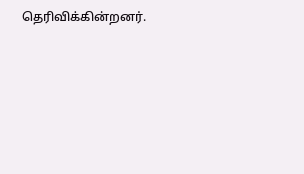தெரிவிக்கின்றனர்.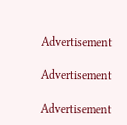Advertisement

Advertisement

Advertisement